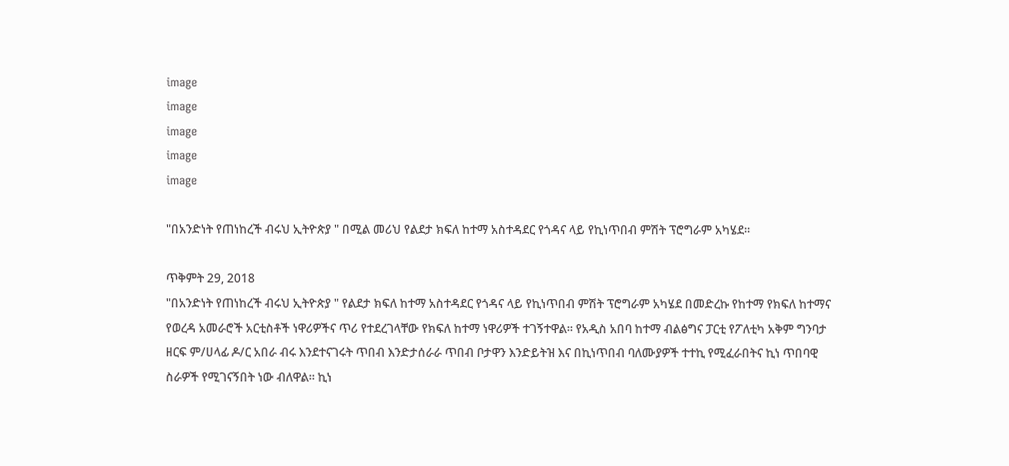image
image
image
image
image

"በአንድነት የጠነከረች ብሩህ ኢትዮጵያ " በሚል መሪህ የልደታ ክፍለ ከተማ አስተዳደር የጎዳና ላይ የኪነጥበብ ምሽት ፕሮግራም አካሄደ።

ጥቅምት 29, 2018
"በአንድነት የጠነከረች ብሩህ ኢትዮጵያ " የልደታ ክፍለ ከተማ አስተዳደር የጎዳና ላይ የኪነጥበብ ምሽት ፕሮግራም አካሄደ በመድረኩ የከተማ የክፍለ ከተማና የወረዳ አመራሮች አርቲስቶች ነዋሪዎችና ጥሪ የተደረገላቸው የክፍለ ከተማ ነዋሪዎች ተገኝተዋል። የአዲስ አበባ ከተማ ብልፅግና ፓርቲ የፖለቲካ አቅም ግንባታ ዘርፍ ም/ሀላፊ ዶ/ር አበራ ብሩ እንደተናገሩት ጥበብ እንድታሰራራ ጥበብ ቦታዋን እንድይትዝ እና በኪነጥበብ ባለሙያዎች ተተኪ የሚፈራበትና ኪነ ጥበባዊ ስራዎች የሚገናኝበት ነው ብለዋል። ኪነ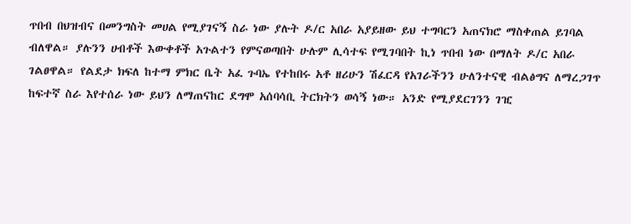ጥበብ በህዝብና በመንግስት መሀል የሚያገናኝ ስራ ነው ያሉት ዶ/ር አበራ አያይዘው ይህ ተግባርን አጠናክሮ ማስቀጠል ይገባል ብለዋል። ያሉንን ሀብቶች እውቀቶች አጉልተን የምናወጣበት ሁሉም ሊሳተፍ የሚገባበት ኪነ ጥበብ ነው በማለት ዶ/ር አበራ ገልፀዋል። የልደታ ክፍለ ከተማ ምክር ቤት አፈ ጉባኤ የተከበሩ አቶ ዘሪሁን ሽፈርዳ የአገራችንን ሁለንተናዊ ብልፅግና ለማረጋገጥ ከፍተኛ ስራ እየተሰራ ነው ይህን ለማጠናከር ደግሞ አሰባሳቢ ትርክትን ወሳኝ ነው። አንድ የሚያደርገንን ገዢ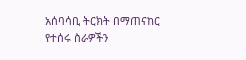አሰባሳቢ ትርክት በማጠናከር የተሰሩ ስራዎችን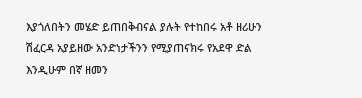እያጎለበትን መሄድ ይጠበቅብናል ያሉት የተከበሩ አቶ ዘሪሁን ሽፈርዳ አያይዘው አንድነታችንን የሚያጠናክሩ የአደዋ ድል እንዲሁም በኛ ዘመን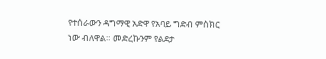የተሰራውን ዳግማዊ አድዋ የአባይ ግድብ ምስክር ነው ብለዋል። መድረኩንም የልደታ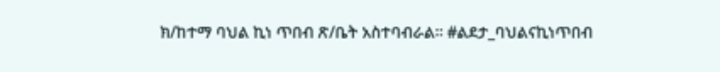ክ/ከተማ ባህል ኪነ ጥበብ ጽ/ቤት አስተባብራል። #ልደታ_ባህልናኪነጥበብ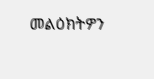መልዕክትዎን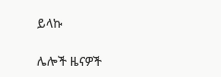ይላኩ

ሌሎች ዜናዎች